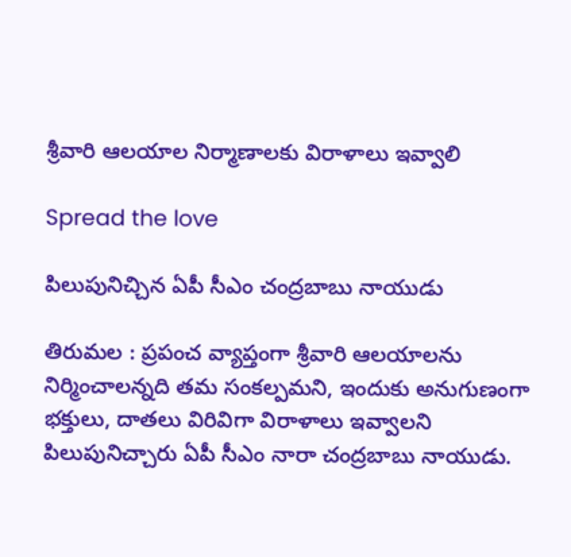శ్రీ‌వారి ఆల‌యాల నిర్మాణాల‌కు విరాళాలు ఇవ్వాలి

Spread the love

పిలుపునిచ్చిన ఏపీ సీఎం చంద్ర‌బాబు నాయుడు

తిరుమ‌ల : ప్ర‌పంచ వ్యాప్తంగా శ్రీ‌వారి ఆల‌యాల‌ను నిర్మించాల‌న్న‌ది త‌మ సంక‌ల్ప‌మ‌ని, ఇందుకు అనుగుణంగా భ‌క్తులు, దాత‌లు విరివిగా విరాళాలు ఇవ్వాల‌ని పిలుపునిచ్చారు ఏపీ సీఎం నారా చంద్ర‌బాబు నాయుడు.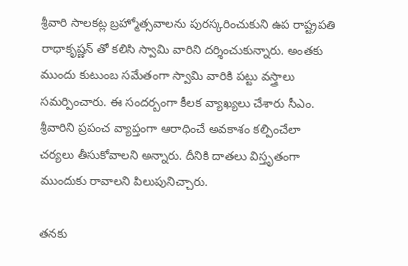శ్రీ‌వారి సాల‌కట్ల బ్ర‌హ్మోత్స‌వాల‌ను పుర‌స్క‌రించుకుని ఉప రాష్ట్ర‌ప‌తి రాధాకృష్ణ‌న్ తో క‌లిసి స్వామి వారిని ద‌ర్శించుకున్నారు. అంత‌కు ముందు కుటుంబ స‌మేతంగా స్వామి వారికి ప‌ట్టు వ‌స్త్రాలు స‌మ‌ర్పించారు. ఈ సంద‌ర్బంగా కీల‌క వ్యాఖ్య‌లు చేశారు సీఎం. శ్రీవారిని ప్రపంచ వ్యాప్తంగా ఆరాధించే అవకాశం కల్పించేలా చర్యలు తీసుకోవాలని అన్నారు. దీనికి దాతలు విస్తృతంగా ముందుకు రావాలని పిలుపునిచ్చారు.

తనకు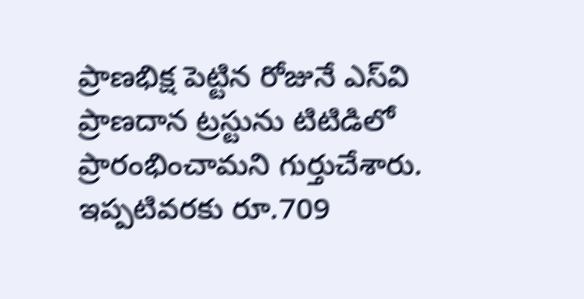ప్రాణభిక్ష పెట్టిన రోజునే ఎస్‌వి ప్రాణదాన ట్రస్టును టిటిడిలో ప్రారంభించామని గుర్తుచేశారు. ఇప్పటివరకు రూ.709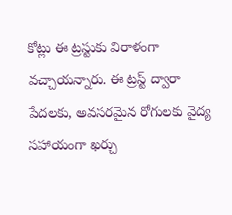కోట్లు ఈ ట్రస్టుకు విరాళంగా వచ్చాయన్నారు. ఈ ట్రస్ట్ ద్వారా పేదలకు, అవసరమైన రోగులకు వైద్య సహాయంగా ఖర్చు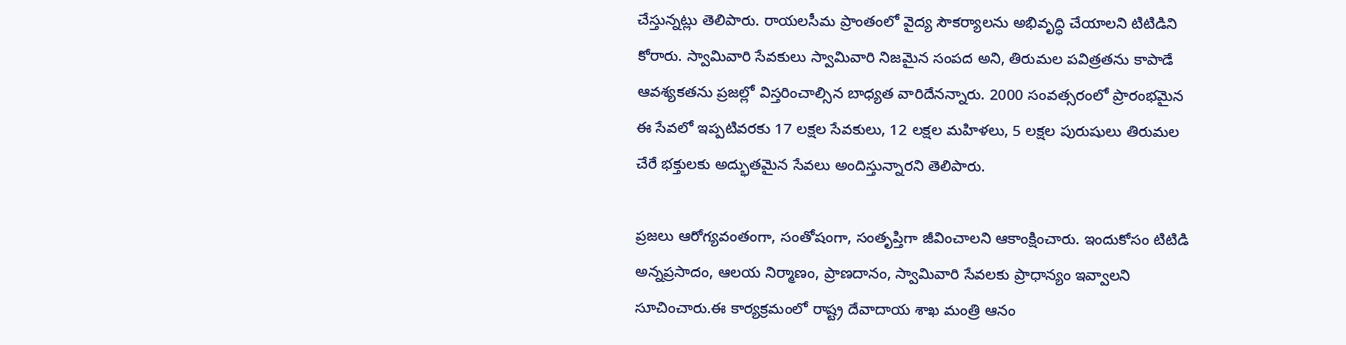చేస్తున్నట్లు తెలిపారు. రాయలసీమ ప్రాంతంలో వైద్య సౌకర్యాలను అభివృద్ధి చేయాలని టిటిడిని కోరారు. స్వామివారి సేవకులు స్వామివారి నిజమైన సంపద అని, తిరుమల పవిత్రతను కాపాడే ఆవశ్యకతను ప్రజల్లో విస్తరించాల్సిన బాధ్యత వారిదేనన్నారు. 2000 సంవత్సరంలో ప్రారంభమైన ఈ సేవలో ఇప్పటివరకు 17 లక్షల సేవకులు, 12 లక్షల మహిళలు, 5 లక్షల పురుషులు తిరుమల చేరే భక్తులకు అద్భుతమైన సేవలు అందిస్తున్నారని తెలిపారు.

ప్రజలు ఆరోగ్యవంతంగా, సంతోషంగా, సంతృప్తిగా జీవించాలని ఆకాంక్షించారు. ఇందుకోసం టిటిడి అన్నప్రసాదం, ఆలయ నిర్మాణం, ప్రాణదానం, స్వామివారి సేవలకు ప్రాధాన్యం ఇవ్వాలని సూచించారు.ఈ కార్యక్రమంలో రాష్ట్ర దేవాదాయ శాఖ మంత్రి ఆనం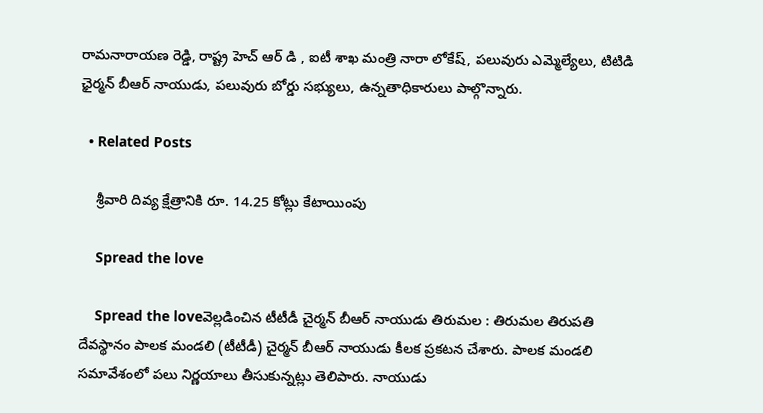రామనారాయణ రెడ్డి, రాష్ట్ర హెచ్ ఆర్ డి , ఐటీ శాఖ మంత్రి నారా లోకేష్, పలువురు ఎమ్మెల్యేలు, టిటిడి ఛైర్మన్ బీఆర్ నాయుడు, పలువురు బోర్డు సభ్యులు, ఉన్నతాధికారులు పాల్గొన్నారు.

  • Related Posts

    శ్రీ‌వారి దివ్య క్షేత్రానికి రూ. 14.25 కోట్లు కేటాయింపు

    Spread the love

    Spread the loveవెల్ల‌డించిన టీటీడీ చైర్మ‌న్ బీఆర్ నాయుడు తిరుమ‌ల : తిరుమ‌ల తిరుప‌తి దేవ‌స్థానం పాల‌క మండ‌లి (టీటీడీ) చైర్మ‌న్ బీఆర్ నాయుడు కీల‌క ప్ర‌క‌ట‌న చేశారు. పాల‌క మండ‌లి స‌మావేశంలో ప‌లు నిర్ణ‌యాలు తీసుకున్న‌ట్లు తెలిపారు. నాయుడు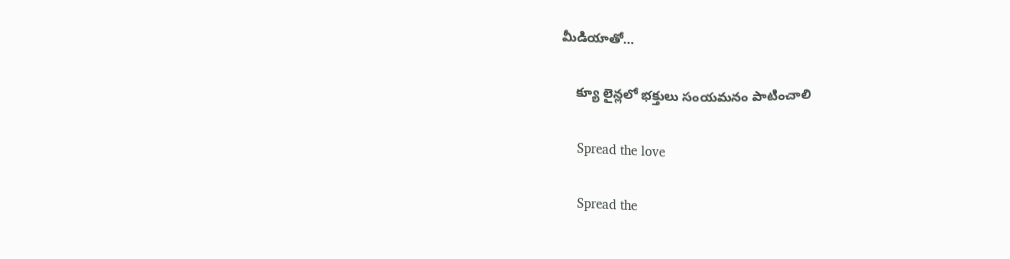మీడియాతో…

    క్యూ లైన్లలో భక్తులు సంయమనం పాటించాలి

    Spread the love

    Spread the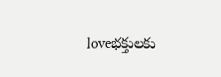loveభ‌క్తుల‌కు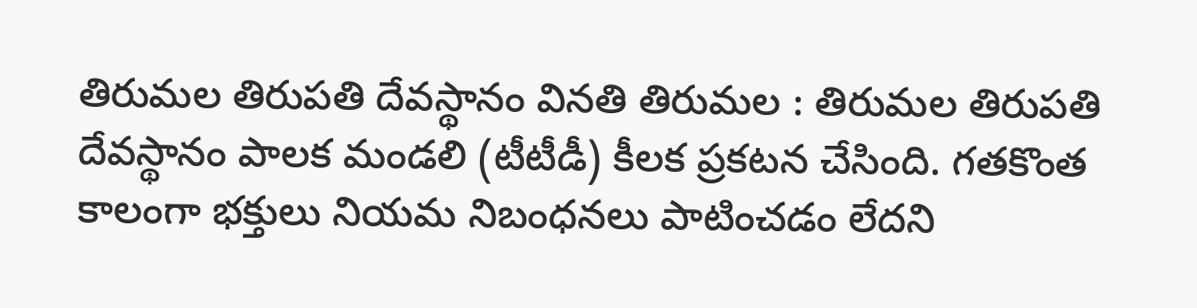తిరుమ‌ల తిరుప‌తి దేవ‌స్థానం విన‌తి తిరుమ‌ల : తిరుమ‌ల తిరుప‌తి దేవ‌స్థానం పాల‌క మండ‌లి (టీటీడీ) కీల‌క ప్ర‌క‌ట‌న చేసింది. గ‌త‌కొంత కాలంగా భ‌క్తులు నియ‌మ నిబంధ‌న‌లు పాటించ‌డం లేద‌ని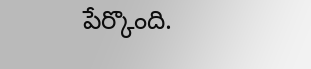పేర్కొంది.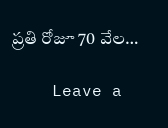ప్ర‌తి రోజూ 70 వేల…

    Leave a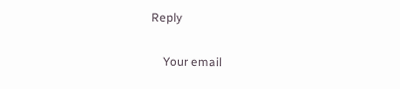Reply

    Your email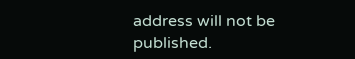address will not be published.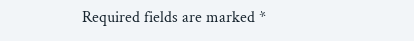Required fields are marked *